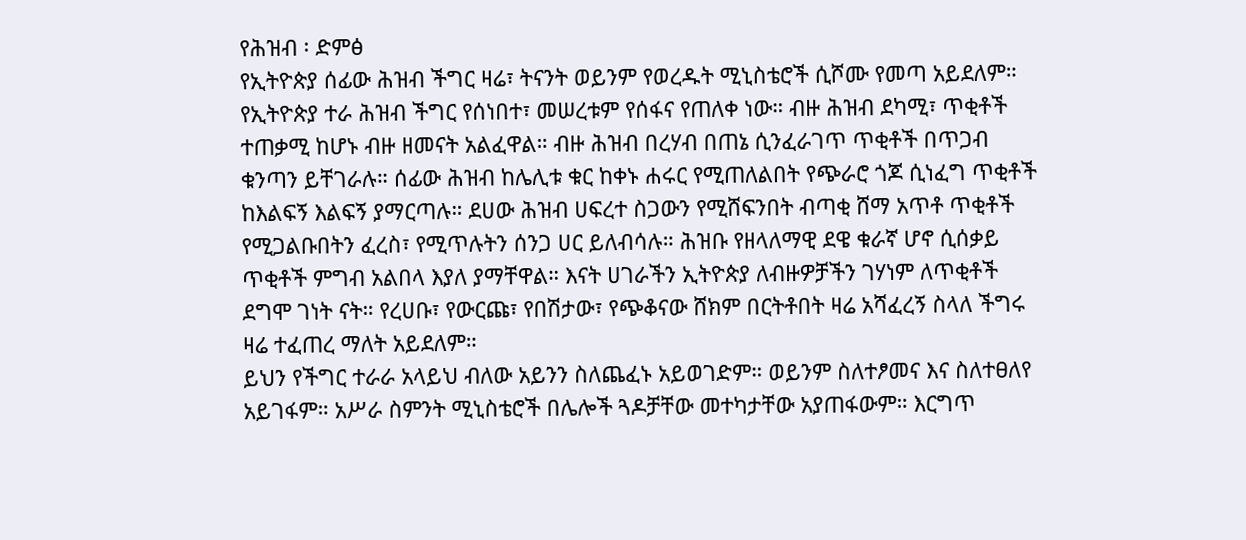የሕዝብ ፡ ድምፅ
የኢትዮጵያ ሰፊው ሕዝብ ችግር ዛሬ፣ ትናንት ወይንም የወረዱት ሚኒስቴሮች ሲሾሙ የመጣ አይደለም። የኢትዮጵያ ተራ ሕዝብ ችግር የሰነበተ፣ መሠረቱም የሰፋና የጠለቀ ነው። ብዙ ሕዝብ ደካሚ፣ ጥቂቶች ተጠቃሚ ከሆኑ ብዙ ዘመናት አልፈዋል። ብዙ ሕዝብ በረሃብ በጠኔ ሲንፈራገጥ ጥቂቶች በጥጋብ ቁንጣን ይቸገራሉ። ሰፊው ሕዝብ ከሌሊቱ ቁር ከቀኑ ሐሩር የሚጠለልበት የጭራሮ ጎጆ ሲነፈግ ጥቂቶች ከእልፍኝ እልፍኝ ያማርጣሉ። ደሀው ሕዝብ ሀፍረተ ስጋውን የሚሸፍንበት ብጣቂ ሸማ አጥቶ ጥቂቶች የሚጋልቡበትን ፈረስ፣ የሚጥሉትን ሰንጋ ሀር ይለብሳሉ። ሕዝቡ የዘላለማዊ ደዌ ቁራኛ ሆኖ ሲሰቃይ ጥቂቶች ምግብ አልበላ እያለ ያማቸዋል። እናት ሀገራችን ኢትዮጵያ ለብዙዎቻችን ገሃነም ለጥቂቶች ደግሞ ገነት ናት። የረሀቡ፣ የውርጩ፣ የበሽታው፣ የጭቆናው ሸክም በርትቶበት ዛሬ አሻፈረኝ ስላለ ችግሩ ዛሬ ተፈጠረ ማለት አይደለም።
ይህን የችግር ተራራ አላይህ ብለው አይንን ስለጨፈኑ አይወገድም። ወይንም ስለተፆመና እና ስለተፀለየ አይገፋም። አሥራ ስምንት ሚኒስቴሮች በሌሎች ጓዶቻቸው መተካታቸው አያጠፋውም። እርግጥ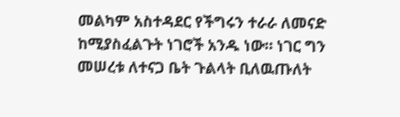መልካም አስተዳደር የችግሩን ተራራ ለመናድ ከሚያስፈልጉት ነገሮች አንዱ ነው። ነገር ግን መሠረቱ ለተናጋ ቤት ጉልላት ቢለዉጡለት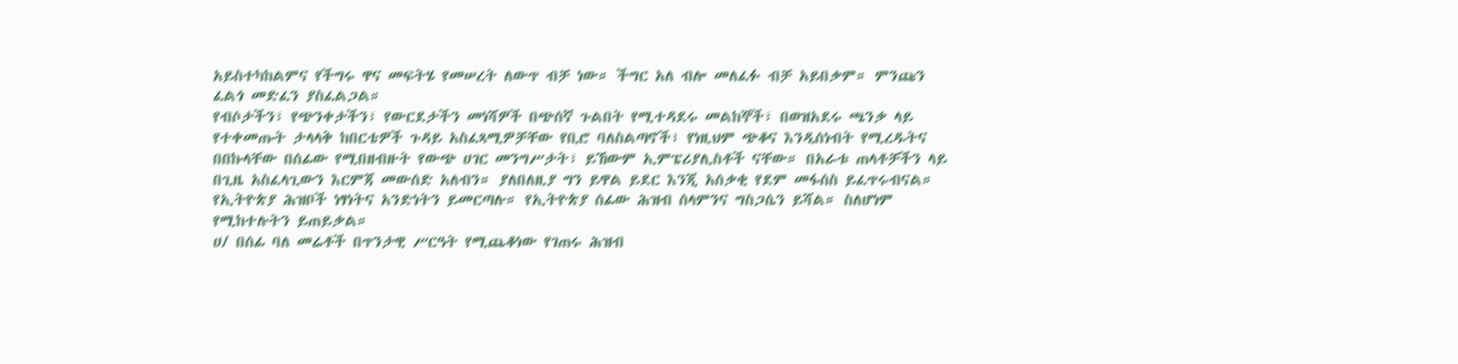አይስተካከልምና የችግሩ ዋና መፍትሄ የመሠረት ለውጥ ብቻ ነው። ችግር አለ ብሎ መለፈፉ ብቻ አይበቃም። ምንጩን ፈልጎ መድፈን ያስፈልጋል።
የብሶታችን፣ የጭንቀታችን፣ የውርደታችን መነሻዎች በጭሰኛ ጉልበት የሚተዳደሩ መልከኞች፣ በወዝአደሩ ጫንቃ ላይ የተቀመጡት ታላላቅ ከበርቴዎች ጉዳይ አስፈጻሚዎቻቸው የቢሮ ባለስልጣኖች፣ የነዚህም ጭቆና እንዲሰነብት የሚረዱትና በበኩላቸው በሰፊው የሚበዘብዙት የውጭ ሀገር መንግሥታት፣ ይኸውም ኢምፔሪያሊስቶች ናቸው። በአራቱ ጠላቶቻችን ላይ በጊዜ አስፈላጊውን እርምጃ መውሰድ አለብን። ያለበለዚያ ግን ይዋል ይደር እንጂ አሰቃቂ የደም መፋሰስ ይፈጥሩብናል።
የኢትዮጵያ ሕዝቦች ነፃነትና አንድነትን ይመርጣሉ። የኢትዮጵያ ሰፊው ሕዝብ ሰላምንና ግስጋሴን ይሻል። ስለሆነም የሚከተሉትን ይጠይቃል።
ሀ/ በሰፊ ባለ መሬቶች በጥንታዊ ሥርዓት የሚጨቆነው የገጠሩ ሕዝብ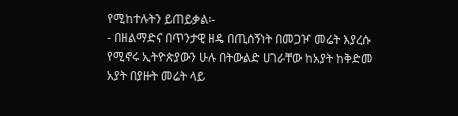የሚከተሉትን ይጠይቃል፡-
- በዘልማድና በጥንታዊ ዘዴ በጢሰኝነት በመጋዦ መሬት እያረሱ የሚኖሩ ኢትዮጵያውን ሁሉ በትውልድ ሀገራቸው ከአያት ከቅድመ አያት በያዙት መሬት ላይ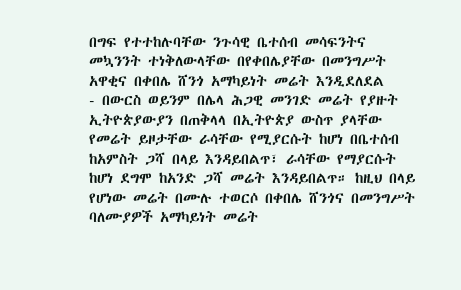በግፍ የተተከሉባቸው ንጉሳዊ ቤተሰብ መሳፍንትና መኳንንት ተነቅለውላቸው በየቀበሌያቸው በመንግሥት አዋቂና በቀበሌ ሸንጎ አማካይነት መሬት እንዲደለደል
- በውርስ ወይንም በሌላ ሕጋዊ መንገድ መሬት የያዙት ኢትዮጵያውያን በጠቅላላ በኢትዮጵያ ውስጥ ያላቸው የመሬት ይዞታቸው ራሳቸው የሚያርሱት ከሆነ በቤተሰብ ከአምስት ጋሻ በላይ እንዳይበልጥ፣ ራሳቸው የማያርሱት ከሆነ ደግሞ ከአንድ ጋሻ መሬት እንዳይበልጥ። ከዚህ በላይ የሆነው መሬት በሙሉ ተወርሶ በቀበሌ ሸንጎና በመንግሥት ባለሙያዎች አማካይነት መሬት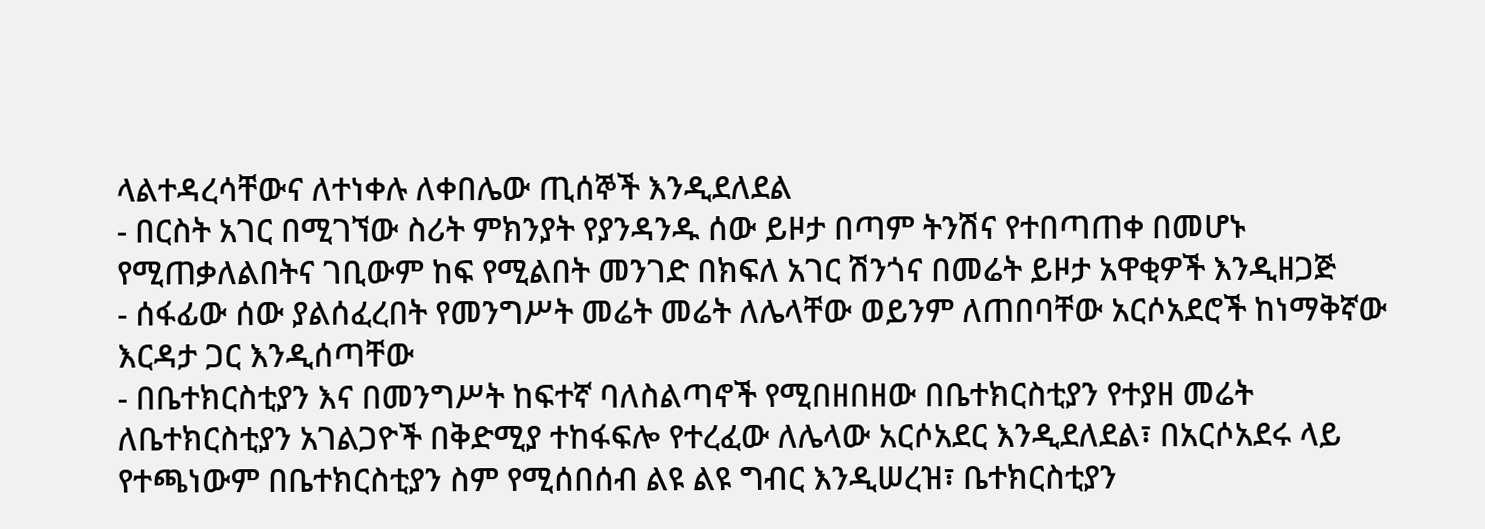ላልተዳረሳቸውና ለተነቀሉ ለቀበሌው ጢሰኞች እንዲደለደል
- በርስት አገር በሚገኘው ስሪት ምክንያት የያንዳንዱ ሰው ይዞታ በጣም ትንሽና የተበጣጠቀ በመሆኑ የሚጠቃለልበትና ገቢውም ከፍ የሚልበት መንገድ በክፍለ አገር ሽንጎና በመሬት ይዞታ አዋቂዎች እንዲዘጋጅ
- ሰፋፊው ሰው ያልሰፈረበት የመንግሥት መሬት መሬት ለሌላቸው ወይንም ለጠበባቸው አርሶአደሮች ከነማቅኛው እርዳታ ጋር እንዲሰጣቸው
- በቤተክርስቲያን እና በመንግሥት ከፍተኛ ባለስልጣኖች የሚበዘበዘው በቤተክርስቲያን የተያዘ መሬት ለቤተክርስቲያን አገልጋዮች በቅድሚያ ተከፋፍሎ የተረፈው ለሌላው አርሶአደር እንዲደለደል፣ በአርሶአደሩ ላይ የተጫነውም በቤተክርስቲያን ስም የሚሰበሰብ ልዩ ልዩ ግብር እንዲሠረዝ፣ ቤተክርስቲያን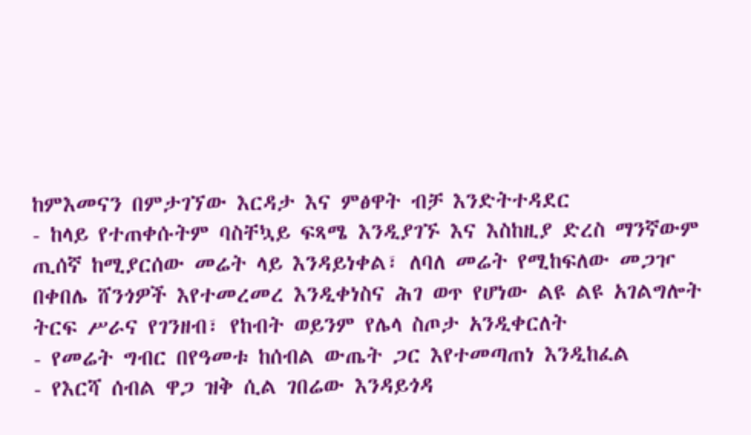ከምእመናን በምታገኘው እርዳታ እና ምፅዋት ብቻ እንድትተዳደር
- ከላይ የተጠቀሱትም ባስቸኳይ ፍጻሜ እንዲያገኙ እና እስከዚያ ድረስ ማንኛውም ጢሰኛ ከሚያርሰው መሬት ላይ እንዳይነቀል፣ ለባለ መሬት የሚከፍለው መጋዦ በቀበሌ ሸንጎዎች እየተመረመረ እንዲቀነስና ሕገ ወጥ የሆነው ልዩ ልዩ አገልግሎት ትርፍ ሥራና የገንዘብ፣ የከብት ወይንም የሌላ ስጦታ አንዲቀርለት
- የመሬት ግብር በየዓመቱ ከሰብል ውጤት ጋር እየተመጣጠነ እንዲከፈል
- የእርሻ ሰብል ዋጋ ዝቅ ሲል ገበሬው እንዳይጎዳ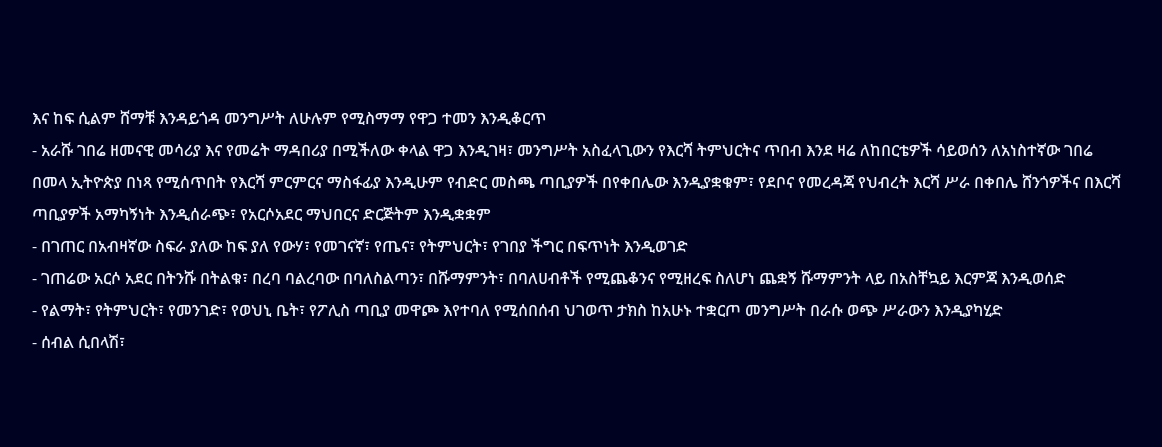እና ከፍ ሲልም ሸማቹ እንዳይጎዳ መንግሥት ለሁሉም የሚስማማ የዋጋ ተመን እንዲቆርጥ
- አራሹ ገበሬ ዘመናዊ መሳሪያ እና የመሬት ማዳበሪያ በሚችለው ቀላል ዋጋ እንዲገዛ፣ መንግሥት አስፈላጊውን የእርሻ ትምህርትና ጥበብ እንደ ዛሬ ለከበርቴዎች ሳይወሰን ለአነስተኛው ገበሬ በመላ ኢትዮጵያ በነጻ የሚሰጥበት የእርሻ ምርምርና ማስፋፊያ እንዲሁም የብድር መስጫ ጣቢያዎች በየቀበሌው እንዲያቋቁም፣ የደቦና የመረዳጃ የህብረት እርሻ ሥራ በቀበሌ ሸንጎዎችና በእርሻ ጣቢያዎች አማካኝነት እንዲሰራጭ፣ የአርሶአደር ማህበርና ድርጅትም እንዲቋቋም
- በገጠር በአብዛኛው ስፍራ ያለው ከፍ ያለ የውሃ፣ የመገናኛ፣ የጤና፣ የትምህርት፣ የገበያ ችግር በፍጥነት እንዲወገድ
- ገጠሬው አርሶ አደር በትንሹ በትልቁ፣ በረባ ባልረባው በባለስልጣን፣ በሹማምንት፣ በባለሀብቶች የሚጨቆንና የሚዘረፍ ስለሆነ ጨቋኝ ሹማምንት ላይ በአስቸኳይ እርምጃ እንዲወሰድ
- የልማት፣ የትምህርት፣ የመንገድ፣ የወህኒ ቤት፣ የፖሊስ ጣቢያ መዋጮ እየተባለ የሚሰበሰብ ህገወጥ ታክስ ከአሁኑ ተቋርጦ መንግሥት በራሱ ወጭ ሥራውን እንዲያካሂድ
- ሰብል ሲበላሽ፣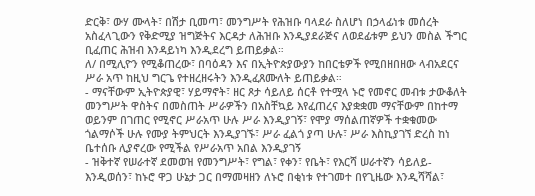ድርቅ፣ ውሃ ሙላት፣ በሽታ ቢመጣ፣ መንግሥት የሕዝቡ ባላደራ ስለሆነ በኃላፊነቱ መሰረት አስፈላጊውን የቅድሚያ ዝግጅትና እርዳታ ለሕዝቡ እንዲያደራጅና ለወደፊቱም ይህን መስል ችግር ቢፈጠር ሕዝብ እንዳይነካ እንዲደረግ ይጠይቃል።
ለ/ በሚሊዮን የሚቆጠረው፣ በባዕዳን እና በኢትዮጵያውያን ከበርቴዎች የሚበዘበዘው ላብአደርና ሥራ አጥ ከዚህ ግርጌ የተዘረዘሩትን እንዲፈጸሙለት ይጠይቃል።
- ማናቸውም ኢትዮጵያዊ፣ ሃይማኖት፣ ዘር ጾታ ሳይለይ ሰርቶ የተሟላ ኑሮ የመኖር መብቱ ታውቆለት መንግሥት ዋስትና በመስጠት ሥራዎችን በአስቸኳይ እየፈጠረና እያቋቋመ ማናቸውም በከተማ ወይንም በገጠር የሚኖር ሥራአጥ ሁሉ ሥራ እንዲያገኝ፣ የሞያ ማሰልጠኛዎች ተቋቁመው ጎልማሶች ሁሉ የሙያ ትምህርት እንዲያገኙ፣ ሥራ ፈልጎ ያጣ ሁሉ፣ ሥራ እስኪያገኘ ድረስ ከነ ቤተሰቡ ሊያኖረው የሚችል የሥራአጥ አበል እንዲያገኝ
- ዝቅተኛ የሠራተኛ ደመወዝ የመንግሥት፣ የግል፣ የቀን፣ የቤት፣ የእርሻ ሠራተኛን ሳይለይ- እንዲወሰን፣ ከኑሮ ዋጋ ሁኔታ ጋር በማመዛዘን ለኑሮ በቂነቱ የተገመተ በየጊዜው እንዲሻሻል፣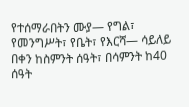የተሰማራበትን ሙያ— የግል፣ የመንግሥት፣ የቤት፣ የእርሻ— ሳይለይ በቀን ከስምንት ሰዓት፣ በሳምንት ከ40 ሰዓት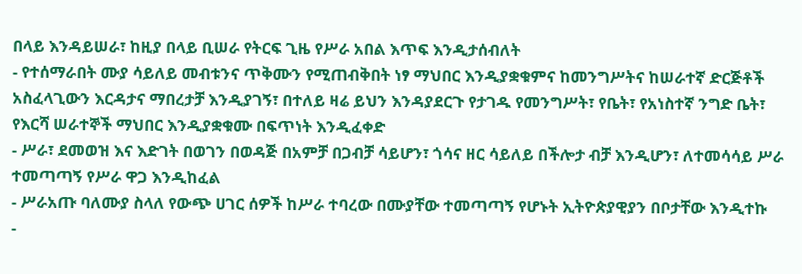በላይ እንዳይሠራ፣ ከዚያ በላይ ቢሠራ የትርፍ ጊዜ የሥራ አበል እጥፍ እንዲታሰብለት
- የተሰማራበት ሙያ ሳይለይ መብቱንና ጥቅሙን የሚጠብቅበት ነፃ ማህበር እንዲያቋቁምና ከመንግሥትና ከሠራተኛ ድርጅቶች አስፈላጊውን እርዳታና ማበረታቻ እንዲያገኝ፣ በተለይ ዛሬ ይህን እንዳያደርጉ የታገዱ የመንግሥት፣ የቤት፣ የአነስተኛ ንግድ ቤት፣ የእርሻ ሠራተኞች ማህበር እንዲያቋቁሙ በፍጥነት እንዲፈቀድ
- ሥራ፣ ደመወዝ እና እድገት በወገን በወዳጅ በአምቻ በጋብቻ ሳይሆን፣ ጎሳና ዘር ሳይለይ በችሎታ ብቻ እንዲሆን፣ ለተመሳሳይ ሥራ ተመጣጣኝ የሥራ ዋጋ እንዲከፈል
- ሥራአጡ ባለሙያ ስላለ የውጭ ሀገር ሰዎች ከሥራ ተባረው በሙያቸው ተመጣጣኝ የሆኑት ኢትዮጵያዊያን በቦታቸው እንዲተኩ
-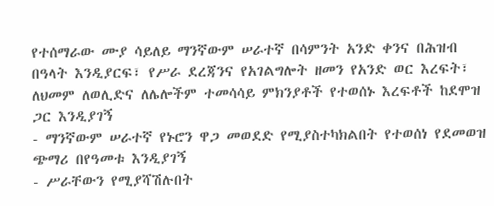የተሰማራው ሙያ ሳይለይ ማንኛውም ሠራተኛ በሳምንት አንድ ቀንና በሕዝብ በዓላት እንዲያርፍ፣ የሥራ ደረጃንና የአገልግሎት ዘመን የአንድ ወር እረፍት፣ ለህመም ለወሊድና ለሌሎችም ተመሳሳይ ምክንያቶች የተወሰኑ እረፍቶች ከደሞዝ ጋር እንዲያገኝ
- ማንኛውም ሠራተኛ የኑሮን ዋጋ መወደድ የሚያስተካክልበት የተወሰነ የደመወዝ ጭማሪ በየዓመቱ እንዲያገኝ
- ሥራቸውን የሚያሻሽሉበት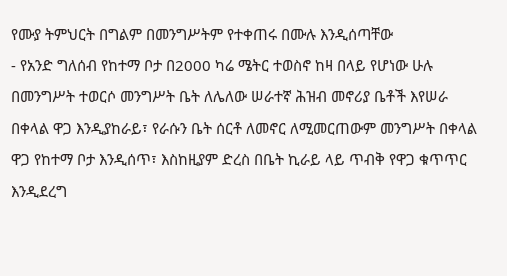የሙያ ትምህርት በግልም በመንግሥትም የተቀጠሩ በሙሉ እንዲሰጣቸው
- የአንድ ግለሰብ የከተማ ቦታ በ2000 ካሬ ሜትር ተወስኖ ከዛ በላይ የሆነው ሁሉ በመንግሥት ተወርሶ መንግሥት ቤት ለሌለው ሠራተኛ ሕዝብ መኖሪያ ቤቶች እየሠራ በቀላል ዋጋ እንዲያከራይ፣ የራሱን ቤት ሰርቶ ለመኖር ለሚመርጠውም መንግሥት በቀላል ዋጋ የከተማ ቦታ እንዲሰጥ፣ እስከዚያም ድረስ በቤት ኪራይ ላይ ጥብቅ የዋጋ ቁጥጥር እንዲደረግ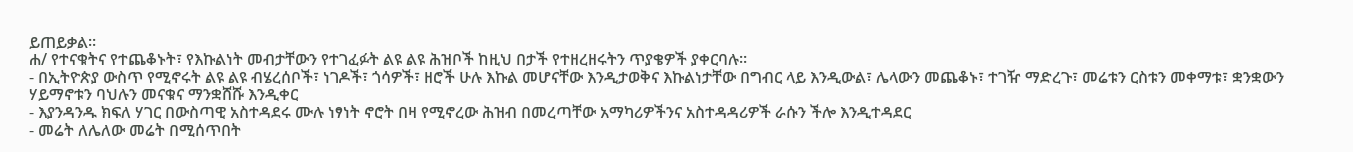ይጠይቃል።
ሐ/ የተናቁትና የተጨቆኑት፣ የእኩልነት መብታቸውን የተገፈፉት ልዩ ልዩ ሕዝቦች ከዚህ በታች የተዘረዘሩትን ጥያቄዎች ያቀርባሉ።
- በኢትዮጵያ ውስጥ የሚኖሩት ልዩ ልዩ ብሄረሰቦች፣ ነገዶች፣ ጎሳዎች፣ ዘሮች ሁሉ እኩል መሆናቸው እንዲታወቅና እኩልነታቸው በግብር ላይ እንዲውል፣ ሌላውን መጨቆኑ፣ ተገዥ ማድረጉ፣ መሬቱን ርስቱን መቀማቱ፣ ቋንቋውን ሃይማኖቱን ባህሉን መናቁና ማንቋሸሹ እንዲቀር
- እያንዳንዱ ክፍለ ሃገር በውስጣዊ አስተዳደሩ ሙሉ ነፃነት ኖሮት በዛ የሚኖረው ሕዝብ በመረጣቸው አማካሪዎችንና አስተዳዳሪዎች ራሱን ችሎ እንዲተዳደር
- መሬት ለሌለው መሬት በሚሰጥበት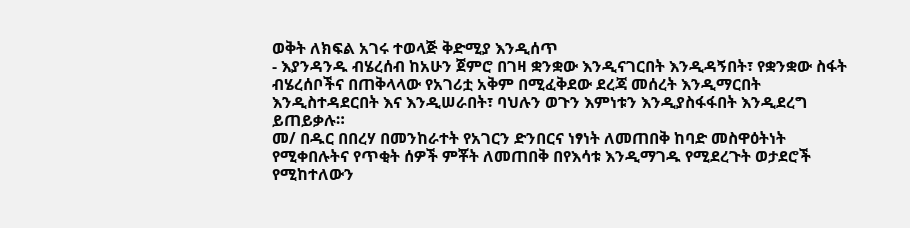ወቅት ለክፍል አገሩ ተወላጅ ቅድሚያ እንዲሰጥ
- እያንዳንዱ ብሄረሰብ ከአሁን ጀምሮ በገዛ ቋንቋው እንዲናገርበት እንዲዳኝበት፣ የቋንቋው ስፋት ብሄረሰቦችና በጠቅላላው የአገሪቷ አቅም በሚፈቅደው ደረጃ መሰረት እንዲማርበት እንዲስተዳደርበት እና እንዲሠራበት፣ ባህሉን ወጉን እምነቱን እንዲያስፋፋበት እንዲደረግ ይጠይቃሉ።
መ/ በዱር በበረሃ በመንከራተት የአገርን ድንበርና ነፃነት ለመጠበቅ ከባድ መስዋዕትነት የሚቀበሉትና የጥቂት ሰዎች ምቾት ለመጠበቅ በየእሳቱ እንዲማገዱ የሚደረጉት ወታደሮች የሚከተለውን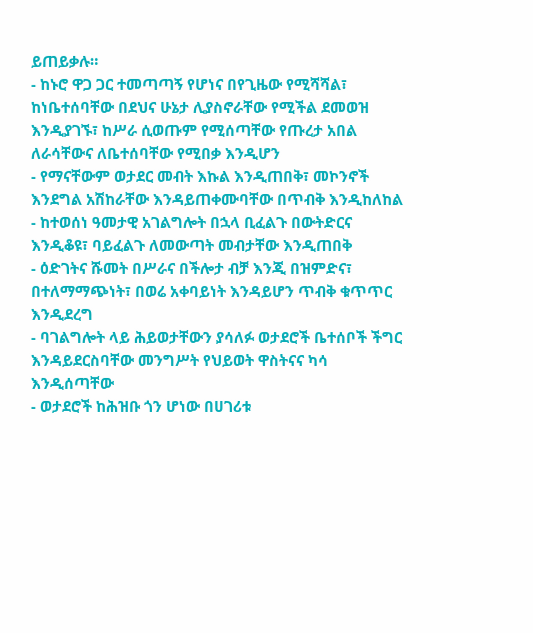ይጠይቃሉ።
- ከኑሮ ዋጋ ጋር ተመጣጣኝ የሆነና በየጊዜው የሚሻሻል፣ ከነቤተሰባቸው በደህና ሁኔታ ሊያስኖራቸው የሚችል ደመወዝ እንዲያገኙ፣ ከሥራ ሲወጡም የሚሰጣቸው የጡረታ አበል ለራሳቸውና ለቤተሰባቸው የሚበቃ እንዲሆን
- የማናቸውም ወታደር መብት እኩል እንዲጠበቅ፣ መኮንኖች እንደግል አሽከራቸው እንዳይጠቀሙባቸው በጥብቅ እንዲከለከል
- ከተወሰነ ዓመታዊ አገልግሎት በኋላ ቢፈልጉ በውትድርና እንዲቆዩ፣ ባይፈልጉ ለመውጣት መብታቸው እንዲጠበቅ
- ዕድገትና ሹመት በሥራና በችሎታ ብቻ እንጂ በዝምድና፣ በተለማማጭነት፣ በወሬ አቀባይነት እንዳይሆን ጥብቅ ቁጥጥር እንዲደረግ
- ባገልግሎት ላይ ሕይወታቸውን ያሳለፉ ወታደሮች ቤተሰቦች ችግር እንዳይደርስባቸው መንግሥት የህይወት ዋስትናና ካሳ እንዲሰጣቸው
- ወታደሮች ከሕዝቡ ጎን ሆነው በሀገሪቱ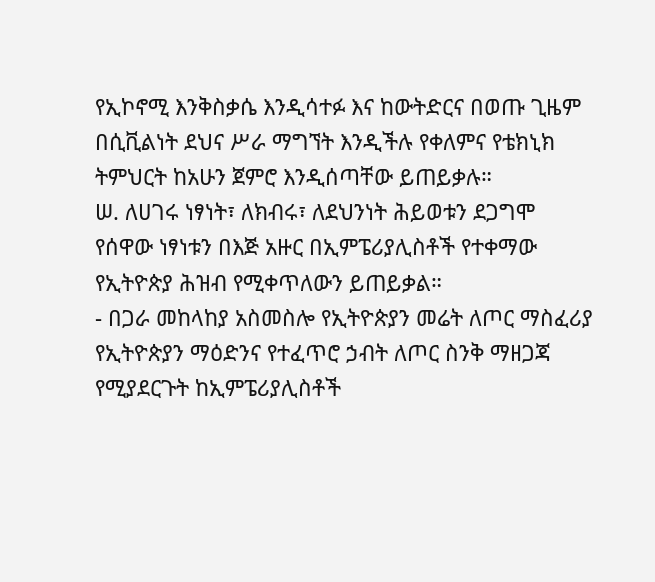የኢኮኖሚ እንቅስቃሴ እንዲሳተፉ እና ከውትድርና በወጡ ጊዜም በሲቪልነት ደህና ሥራ ማግኘት እንዲችሉ የቀለምና የቴክኒክ ትምህርት ከአሁን ጀምሮ እንዲሰጣቸው ይጠይቃሉ።
ሠ. ለሀገሩ ነፃነት፣ ለክብሩ፣ ለደህንነት ሕይወቱን ደጋግሞ የሰዋው ነፃነቱን በእጅ አዙር በኢምፔሪያሊስቶች የተቀማው የኢትዮጵያ ሕዝብ የሚቀጥለውን ይጠይቃል።
- በጋራ መከላከያ አስመስሎ የኢትዮጵያን መሬት ለጦር ማስፈሪያ የኢትዮጵያን ማዕድንና የተፈጥሮ ኃብት ለጦር ስንቅ ማዘጋጃ የሚያደርጉት ከኢምፔሪያሊስቶች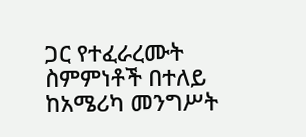ጋር የተፈራረሙት ስምምነቶች በተለይ ከአሜሪካ መንግሥት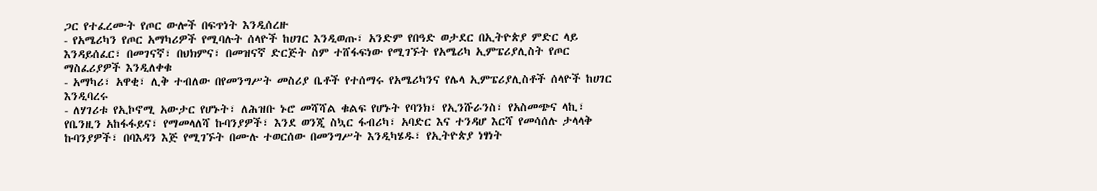ጋር የተፈረሙት የጦር ውሎች በፍጥነት እንዲሰረዙ
- የአሜሪካን የጦር አማካሪዎች የሚባሉት ሰላዮች ከሀገር እንዲወጡ፣ አንድም የበዓድ ወታደር በኢትዮጵያ ምድር ላይ እንዳይሰፈር፣ በመገናኛ፣ በህክምና፣ በመዝናኛ ድርጅት ስም ተሸፋፍነው የሚገኙት የአሜሪካ ኢምፔሪያሊስት የጦር ማስፈሪያዎች እንዲለቀቁ
- አማካሪ፣ አዋቂ፣ ሊቅ ተብለው በየመንግሥት መስሪያ ቤቶች የተሰማሩ የአሜሪካንና የሌላ ኢምፔሪያሊስቶች ሰላዮች ከሀገር እንዲባረሩ
- ለሃገሪቱ የኢኮኖሚ አውታር የሆኑት፣ ለሕዝቡ ኑሮ መሻሻል ቁልፍ የሆኑት የባንክ፣ የኢንሹራንስ፣ የአስመጭና ላኪ፣ የቤንዚን አከፋፋይና፣ የማመላለሻ ኩባንያዎች፣ እንደ ወንጂ ስኳር ፋብሪካ፣ አባድር እና ተንዳሆ እርሻ የመሳሰሉ ታላላቅ ኩባንያዎች፣ በባእዳን እጅ የሚገኙት በሙሉ ተወርሰው በመንግሥት እንዲካሄዱ፣ የኢትዮጵያ ነፃነት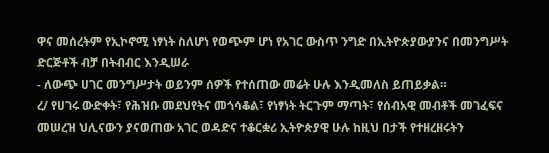ዋና መሰረትም የኢኮኖሚ ነፃነት ስለሆነ የወጭም ሆነ የአገር ውስጥ ንግድ በኢትዮጵያውያንና በመንግሥት ድርጅቶች ብቻ በትብብር እንዲሠራ
- ለውጭ ሀገር መንግሥታት ወይንም ሰዎች የተሰጠው መሬት ሁሉ እንዲመለስ ይጠይቃል።
ረ/ የሀገሩ ውድቀት፣ የሕዝቡ መደህየትና መጎሳቆል፣ የነፃነት ትርጉም ማጣት፣ የሰብአዊ መብቶች መገፈፍና መሠረዝ ህሊናውን ያናወጠው አገር ወዳድና ተቆርቋሪ ኢትዮጵያዊ ሁሉ ከዚህ በታች የተዘረዘሩትን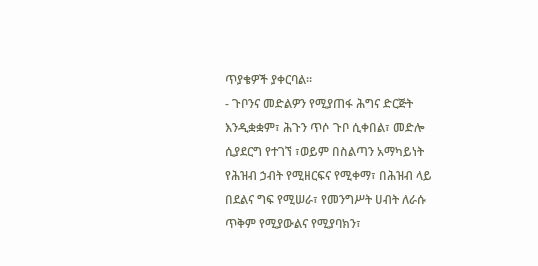ጥያቄዎች ያቀርባል።
- ጉቦንና መድልዎን የሚያጠፋ ሕግና ድርጅት እንዲቋቋም፣ ሕጉን ጥሶ ጉቦ ሲቀበል፣ መድሎ ሲያደርግ የተገኘ ፣ወይም በስልጣን አማካይነት የሕዝብ ኃብት የሚዘርፍና የሚቀማ፣ በሕዝብ ላይ በደልና ግፍ የሚሠራ፣ የመንግሥት ሀብት ለራሱ ጥቅም የሚያውልና የሚያባክን፣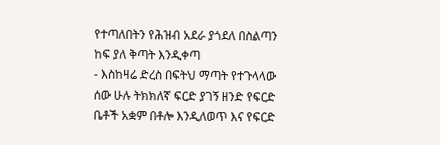የተጣለበትን የሕዝብ አደራ ያጎደለ በስልጣን ከፍ ያለ ቅጣት እንዲቀጣ
- እስከዛሬ ድረስ በፍትህ ማጣት የተጉላላው ሰው ሁሉ ትክክለኛ ፍርድ ያገኝ ዘንድ የፍርድ ቤቶች አቋም በቶሎ እንዲለወጥ እና የፍርድ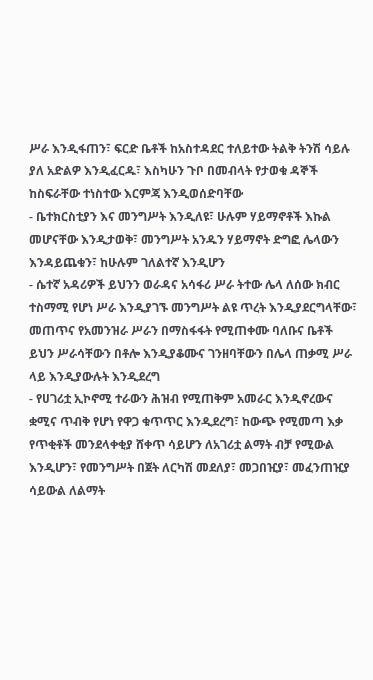ሥራ እንዲፋጠን፣ ፍርድ ቤቶች ከአስተዳደር ተለይተው ትልቅ ትንሽ ሳይሉ ያለ አድልዎ እንዲፈርዱ፣ እስካሁን ጉቦ በመብላት የታወቁ ዳኞች ከስፍራቸው ተነስተው እርምጃ እንዲወሰድባቸው
- ቤተክርስቲያን እና መንግሥት እንዲለዩ፣ ሁሉም ሃይማኖቶች እኩል መሆናቸው እንዲታወቅ፣ መንግሥት አንዱን ሃይማኖት ድግፎ ሌላውን እንዳይጨቁን፣ ከሁሉም ገለልተኛ እንዲሆን
- ሴተኛ አዳሪዎች ይህንን ወራዳና አሳፋሪ ሥራ ትተው ሌላ ለሰው ክብር ተስማሚ የሆነ ሥራ እንዲያገኙ መንግሥት ልዩ ጥረት እንዲያደርግላቸው፣ መጠጥና የአመንዝራ ሥራን በማስፋፋት የሚጠቀሙ ባለቡና ቤቶች ይህን ሥራሳቸውን በቶሎ እንዲያቆሙና ገንዘባቸውን በሌላ ጠቃሚ ሥራ ላይ እንዲያውሉት እንዲደረግ
- የሀገሪቷ ኢኮኖሚ ተራውን ሕዝብ የሚጠቅም አመራር እንዲኖረውና ቋሚና ጥብቅ የሆነ የዋጋ ቁጥጥር እንዲደረግ፣ ከውጭ የሚመጣ እቃ የጥቂቶች መንደላቀቂያ ሸቀጥ ሳይሆን ለአገሪቷ ልማት ብቻ የሚውል እንዲሆን፣ የመንግሥት በጀት ለርካሽ መደለያ፣ መጋበዢያ፣ መፈንጠዢያ ሳይውል ለልማት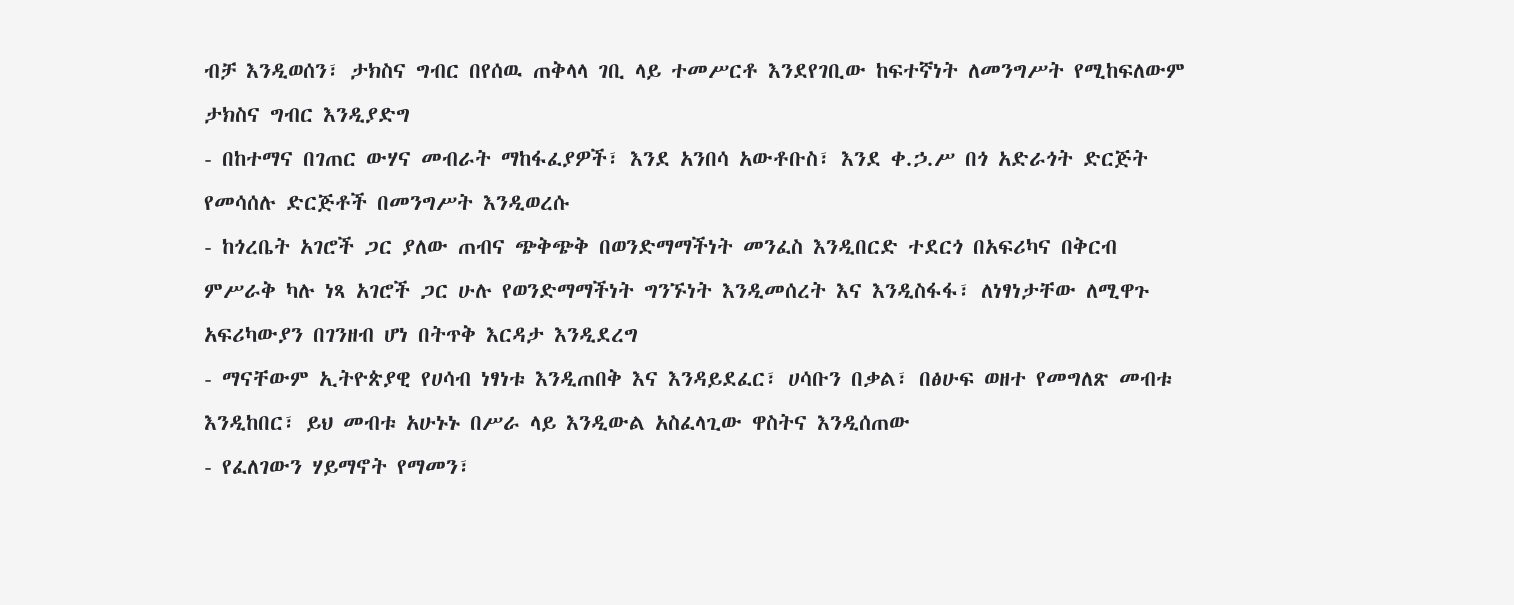ብቻ እንዲወሰን፣ ታክስና ግብር በየሰዉ ጠቅላላ ገቢ ላይ ተመሥርቶ እንደየገቢው ከፍተኛነት ለመንግሥት የሚከፍለውም ታክስና ግብር እንዲያድግ
- በከተማና በገጠር ውሃና መብራት ማከፋፈያዎች፣ እንደ አንበሳ አውቶቡስ፣ እንደ ቀ.ኃ.ሥ በጎ አድራጎት ድርጅት የመሳሰሉ ድርጅቶች በመንግሥት እንዲወረሱ
- ከጎረቤት አገሮች ጋር ያለው ጠብና ጭቅጭቅ በወንድማማችነት መንፈስ እንዲበርድ ተደርጎ በአፍሪካና በቅርብ ምሥራቅ ካሉ ነጻ አገሮች ጋር ሁሉ የወንድማማችነት ግንኙነት እንዲመሰረት እና እንዲስፋፋ፣ ለነፃነታቸው ለሚዋጉ አፍሪካውያን በገንዘብ ሆነ በትጥቅ እርዳታ እንዲደረግ
- ማናቸውም ኢትዮጵያዊ የሀሳብ ነፃነቱ እንዲጠበቅ እና እንዳይደፈር፣ ሀሳቡን በቃል፣ በፅሁፍ ወዘተ የመግለጽ መብቱ እንዲከበር፣ ይህ መብቱ አሁኑኑ በሥራ ላይ እንዲውል አስፈላጊው ዋስትና እንዲሰጠው
- የፈለገውን ሃይማኖት የማመን፣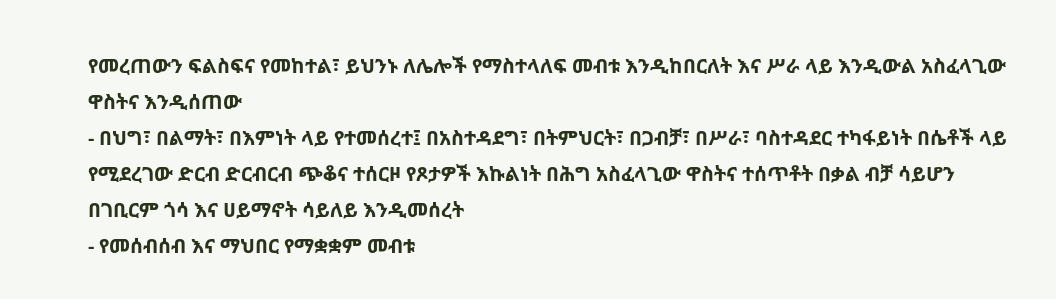የመረጠውን ፍልስፍና የመከተል፣ ይህንኑ ለሌሎች የማስተላለፍ መብቱ እንዲከበርለት እና ሥራ ላይ እንዲውል አስፈላጊው ዋስትና እንዲሰጠው
- በህግ፣ በልማት፣ በእምነት ላይ የተመሰረተ፤ በአስተዳደግ፣ በትምህርት፣ በጋብቻ፣ በሥራ፣ ባስተዳደር ተካፋይነት በሴቶች ላይ የሚደረገው ድርብ ድርብርብ ጭቆና ተሰርዞ የጾታዎች እኩልነት በሕግ አስፈላጊው ዋስትና ተሰጥቶት በቃል ብቻ ሳይሆን በገቢርም ጎሳ እና ሀይማኖት ሳይለይ እንዲመሰረት
- የመሰብሰብ እና ማህበር የማቋቋም መብቱ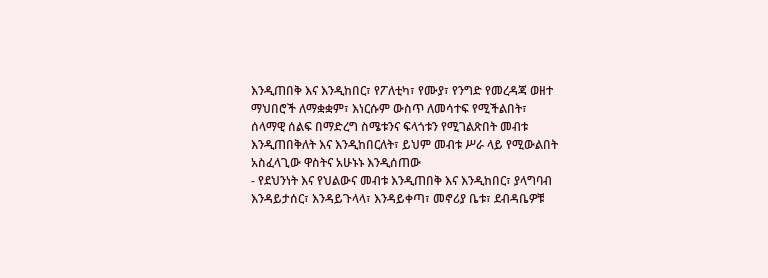እንዲጠበቅ እና እንዲከበር፣ የፖለቲካ፣ የሙያ፣ የንግድ የመረዳጃ ወዘተ ማህበሮች ለማቋቋም፣ እነርሱም ውስጥ ለመሳተፍ የሚችልበት፣ ሰላማዊ ሰልፍ በማድረግ ስሜቱንና ፍላጎቱን የሚገልጽበት መብቱ እንዲጠበቅለት እና እንዲከበርለት፣ ይህም መብቱ ሥራ ላይ የሚውልበት አስፈላጊው ዋስትና አሁኑኑ እንዲሰጠው
- የደህንነት እና የህልውና መብቱ እንዲጠበቅ እና እንዲከበር፣ ያላግባብ እንዳይታሰር፣ እንዳይጉላላ፣ እንዳይቀጣ፣ መኖሪያ ቤቱ፣ ደብዳቤዎቹ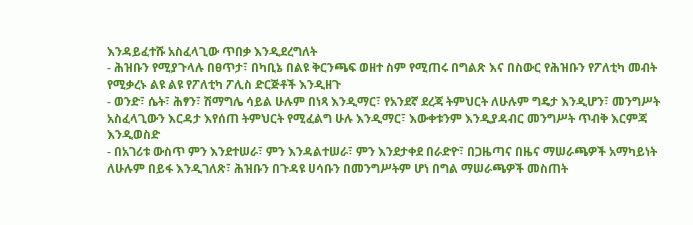እንዳይፈተሹ አስፈላጊው ጥበቃ እንዲደረግለት
- ሕዝቡን የሚያጉላሉ በፀጥታ፣ በካቢኔ በልዩ ቅርንጫፍ ወዘተ ስም የሚጠሩ በግልጽ እና በስውር የሕዝቡን የፖለቲካ መብት የሚቃረኑ ልዩ ልዩ የፖለቲካ ፖሊስ ድርጅቶች እንዲዘጉ
- ወንድ፣ ሴት፣ ሕፃን፣ ሽማግሌ ሳይል ሁሉም በነጻ እንዲማር፣ የአንደኛ ደረጃ ትምህርት ለሁሉም ግዴታ እንዲሆን፣ መንግሥት አስፈላጊውን እርዳታ እየሰጠ ትምህርት የሚፈልግ ሁሉ እንዲማር፣ እውቀቱንም እንዲያዳብር መንግሥት ጥብቅ እርምጃ እንዲወስድ
- በአገሪቱ ውስጥ ምን እንደተሠራ፣ ምን እንዳልተሠራ፣ ምን እንደታቀደ በራድዮ፣ በጋዜጣና በዜና ማሠራጫዎች አማካይነት ለሁሉም በይፋ እንዲገለጽ፣ ሕዝቡን በጉዳዩ ሀሳቡን በመንግሥትም ሆነ በግል ማሠራጫዎች መስጠት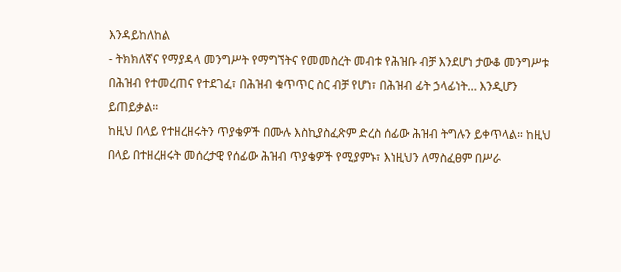እንዳይከለከል
- ትክክለኛና የማያዳላ መንግሥት የማግኘትና የመመስረት መብቱ የሕዝቡ ብቻ እንደሆነ ታውቆ መንግሥቱ በሕዝብ የተመረጠና የተደገፈ፣ በሕዝብ ቁጥጥር ስር ብቻ የሆነ፣ በሕዝብ ፊት ኃላፊነት… እንዲሆን ይጠይቃል።
ከዚህ በላይ የተዘረዘሩትን ጥያቄዎች በሙሉ እስኪያስፈጽም ድረስ ሰፊው ሕዝብ ትግሉን ይቀጥላል። ከዚህ በላይ በተዘረዘሩት መሰረታዊ የሰፊው ሕዝብ ጥያቄዎች የሚያምኑ፣ እነዚህን ለማስፈፀም በሥራ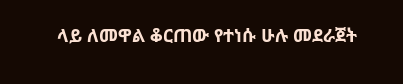ላይ ለመዋል ቆርጠው የተነሱ ሁሉ መደራጀት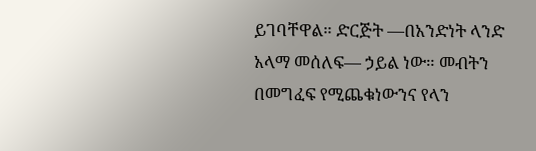ይገባቸዋል። ድርጅት —በአንድነት ላንድ አላማ መሰለፍ— ኃይል ነው። መብትን በመግፈፍ የሚጨቁነውንና የላን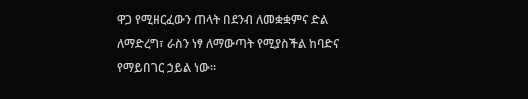ዋጋ የሚዘርፈውን ጠላት በደንብ ለመቋቋምና ድል ለማድረግ፣ ራስን ነፃ ለማውጣት የሚያስችል ከባድና የማይበገር ኃይል ነው።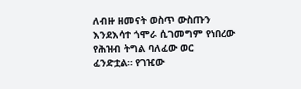ለብዙ ዘመናት ወስጥ ውስጡን እንደእሳተ ጎሞራ ሲገመግም የነበረው የሕዝብ ትግል ባለፈው ወር ፈንድቷል። የገዢው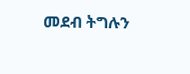መደብ ትግሉን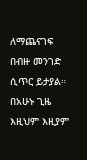ለማጨናገፍ በብዙ መንገድ ሲጥር ይታያል። በአሁኑ ጊዜ እዚህም እዚያም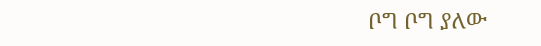ቦግ ቦግ ያለው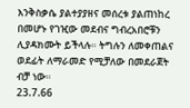እንቅስቃሴ ያልተያያዘና መሰረቱ ያልጠነከረ በመሆኑ የገዢው መደብና ግብረአበሮቹን ሊያዳክሙት ይችላሉ። ትግሉን ለመቀጠልና ወደፊት ለማራመድ የሚቻለው በመደራጀት ብቻ ነው።
23.7.66